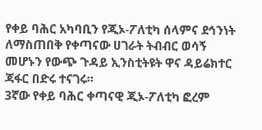የቀይ ባሕር አካባቢን የጂኦ-ፖለቲካ ሰላምና ደኅንነት ለማስጠበቅ የቀጣናው ሀገራት ትብብር ወሳኝ መሆኑን የውጭ ጉዳይ ኢንስቲትዩት ዋና ዳይሬክተር ጃፋር በድሩ ተናገሩ።
3ኛው የቀይ ባሕር ቀጣናዊ ጂኦ-ፖለቲካ ፎረም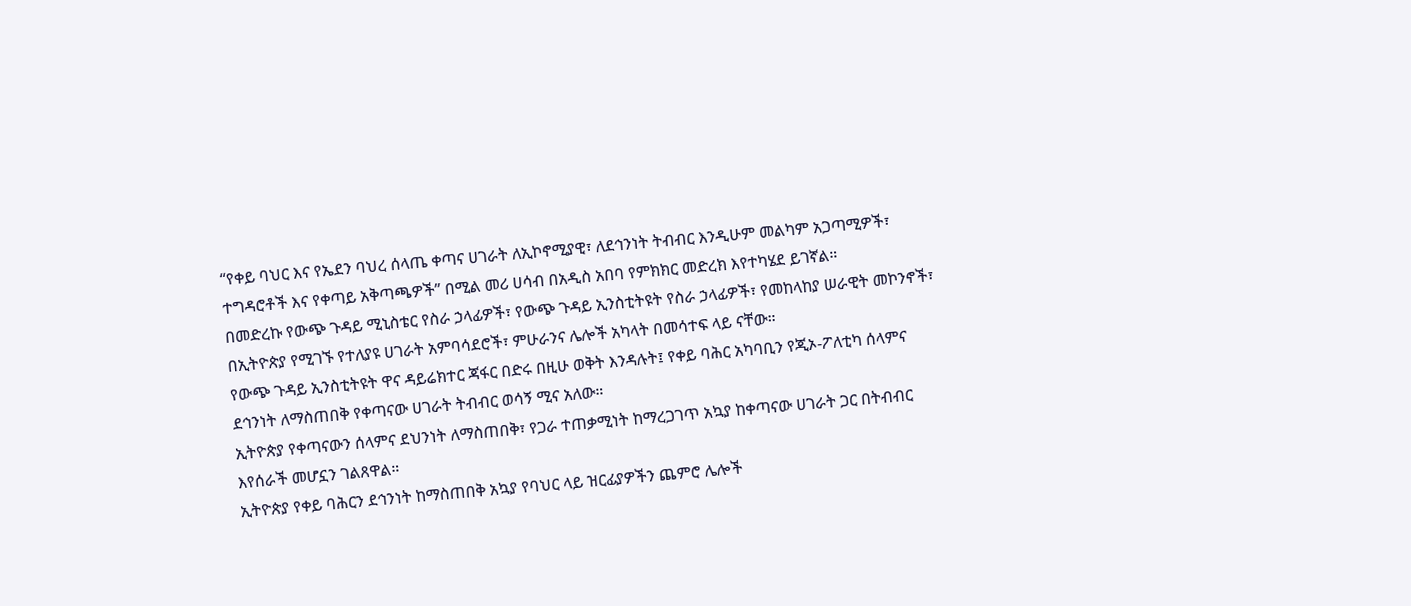“የቀይ ባህር እና የኤደን ባህረ ሰላጤ ቀጣና ሀገራት ለኢኮኖሚያዊ፣ ለደኅንነት ትብብር እንዲሁም መልካም አጋጣሚዎች፣ ተግዳሮቶች እና የቀጣይ አቅጣጫዎች” በሚል መሪ ሀሳብ በአዲስ አበባ የምክክር መድረክ እየተካሄደ ይገኛል።
በመድረኩ የውጭ ጉዳይ ሚኒስቴር የስራ ኃላፊዎች፣ የውጭ ጉዳይ ኢንስቲትዩት የስራ ኃላፊዎች፣ የመከላከያ ሠራዊት መኮንኖች፣ በኢትዮጵያ የሚገኙ የተለያዩ ሀገራት አምባሳደሮች፣ ምሁራንና ሌሎች አካላት በመሳተፍ ላይ ናቸው።
የውጭ ጉዳይ ኢንስቲትዩት ዋና ዳይሬክተር ጃፋር በድሩ በዚሁ ወቅት እንዳሉት፤ የቀይ ባሕር አካባቢን የጂኦ-ፖለቲካ ሰላምና ደኅንነት ለማስጠበቅ የቀጣናው ሀገራት ትብብር ወሳኝ ሚና አለው።
ኢትዮጵያ የቀጣናውን ሰላምና ደህንነት ለማስጠበቅ፣ የጋራ ተጠቃሚነት ከማረጋገጥ አኳያ ከቀጣናው ሀገራት ጋር በትብብር እየሰራች መሆኗን ገልጸዋል።
ኢትዮጵያ የቀይ ባሕርን ደኅንነት ከማስጠበቅ አኳያ የባህር ላይ ዝርፊያዎችን ጨምሮ ሌሎች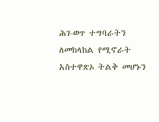ሕገ-ወጥ ተግባራትን ለመከላከል የሚኖራት አስተዋጽኦ ትልቅ መሆኑን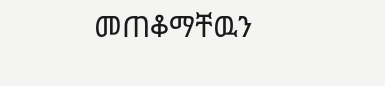መጠቆማቸዉን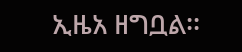ኢዜአ ዘግቧል፡፡